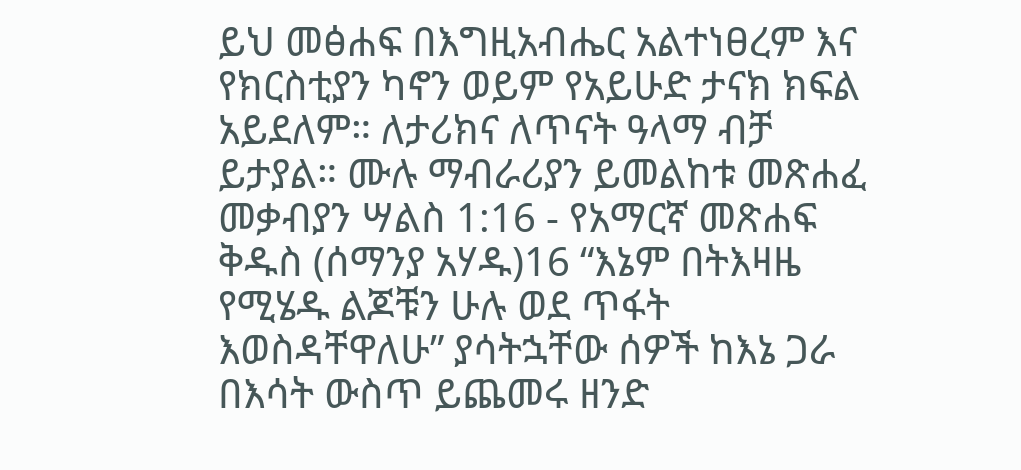ይህ መፅሐፍ በእግዚአብሔር አልተነፀረም እና የክርስቲያን ካኖን ወይም የአይሁድ ታናክ ክፍል አይደለም። ለታሪክና ለጥናት ዓላማ ብቻ ይታያል። ሙሉ ማብራሪያን ይመልከቱ መጽሐፈ መቃብያን ሣልስ 1:16 - የአማርኛ መጽሐፍ ቅዱስ (ሰማንያ አሃዱ)16 “እኔም በትእዛዜ የሚሄዱ ልጆቹን ሁሉ ወደ ጥፋት እወስዳቸዋለሁ” ያሳትኋቸው ሰዎች ከእኔ ጋራ በእሳት ውስጥ ይጨመሩ ዘንድ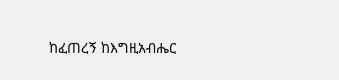ከፈጠረኝ ከእግዚአብሔር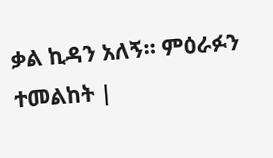ቃል ኪዳን አለኝ። ምዕራፉን ተመልከት |